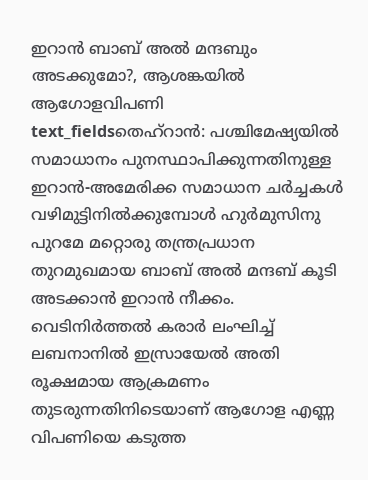ഇറാൻ ബാബ് അൽ മന്ദബും അടക്കുമോ?, ആശങ്കയിൽ ആഗോളവിപണി
text_fieldsതെഹ്റാൻ: പശ്ചിമേഷ്യയിൽ സമാധാനം പുനസ്ഥാപിക്കുന്നതിനുള്ള ഇറാൻ-അമേരിക്ക സമാധാന ചർച്ചകൾ വഴിമുട്ടിനിൽക്കുമ്പോൾ ഹുർമുസിനു പുറമേ മറ്റൊരു തന്ത്രപ്രധാന തുറമുഖമായ ബാബ് അൽ മന്ദബ് കൂടി അടക്കാൻ ഇറാൻ നീക്കം. വെടിനിർത്തൽ കരാർ ലംഘിച്ച് ലബനാനിൽ ഇസ്രായേൽ അതി രൂക്ഷമായ ആക്രമണം തുടരുന്നതിനിടെയാണ് ആഗോള എണ്ണ വിപണിയെ കടുത്ത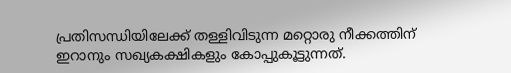പ്രതിസന്ധിയിലേക്ക് തള്ളിവിടുന്ന മറ്റൊരു നീക്കത്തിന് ഇറാനും സഖ്യകക്ഷികളും കോപ്പുകൂട്ടുന്നത്.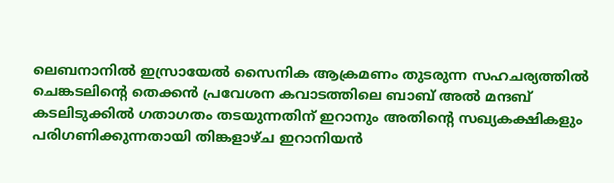ലെബനാനിൽ ഇസ്രായേൽ സൈനിക ആക്രമണം തുടരുന്ന സഹചര്യത്തിൽ ചെങ്കടലിന്റെ തെക്കൻ പ്രവേശന കവാടത്തിലെ ബാബ് അൽ മന്ദബ് കടലിടുക്കിൽ ഗതാഗതം തടയുന്നതിന് ഇറാനും അതിന്റെ സഖ്യകക്ഷികളും പരിഗണിക്കുന്നതായി തിങ്കളാഴ്ച ഇറാനിയൻ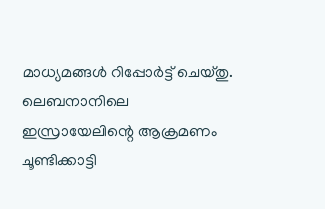മാധ്യമങ്ങൾ റിപ്പോർട്ട് ചെയ്തു. ലെബനാനിലെ ഇസ്രായേലിന്റെ ആക്രമണം ചൂണ്ടിക്കാട്ടി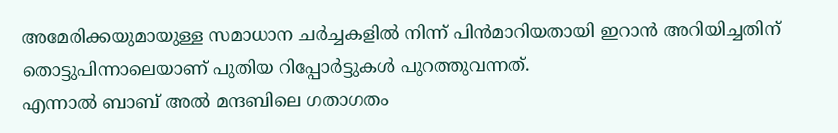അമേരിക്കയുമായുള്ള സമാധാന ചർച്ചകളിൽ നിന്ന് പിൻമാറിയതായി ഇറാൻ അറിയിച്ചതിന് തൊട്ടുപിന്നാലെയാണ് പുതിയ റിപ്പോർട്ടുകൾ പുറത്തുവന്നത്.
എന്നാൽ ബാബ് അൽ മന്ദബിലെ ഗതാഗതം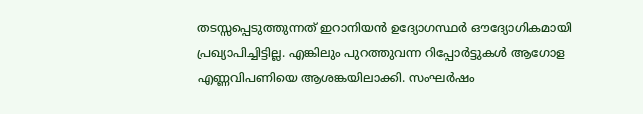തടസ്സപ്പെടുത്തുന്നത് ഇറാനിയൻ ഉദ്യോഗസ്ഥർ ഔദ്യോഗികമായി പ്രഖ്യാപിച്ചിട്ടില്ല. എങ്കിലും പുറത്തുവന്ന റിപ്പോർട്ടുകൾ ആഗോള എണ്ണവിപണിയെ ആശങ്കയിലാക്കി. സംഘർഷം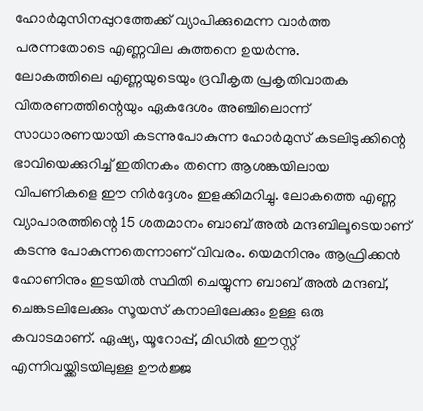ഹോർമുസിനപ്പുറത്തേക്ക് വ്യാപിക്കുമെന്ന വാർത്ത പരന്നതോടെ എണ്ണവില കുത്തനെ ഉയർന്നു.
ലോകത്തിലെ എണ്ണയുടെയും ദ്രവീകൃത പ്രകൃതിവാതക വിതരണത്തിന്റെയും ഏകദേശം അഞ്ചിലൊന്ന് സാധാരണയായി കടന്നുപോകുന്ന ഹോർമുസ് കടലിടുക്കിന്റെ ഭാവിയെക്കുറിച്ച് ഇതിനകം തന്നെ ആശങ്കയിലായ വിപണികളെ ഈ നിർദ്ദേശം ഇളക്കിമറിച്ചു. ലോകത്തെ എണ്ണ വ്യാപാരത്തിന്റെ 15 ശതമാനം ബാബ് അൽ മന്ദബിലൂടെയാണ് കടന്നു പോകുന്നതെന്നാണ് വിവരം. യെമനിനും ആഫ്രിക്കൻ ഹോണിനും ഇടയിൽ സ്ഥിതി ചെയ്യുന്ന ബാബ് അൽ മന്ദബ്, ചെങ്കടലിലേക്കും സൂയസ് കനാലിലേക്കും ഉള്ള ഒരു കവാടമാണ്. ഏഷ്യ, യൂറോപ്പ്, മിഡിൽ ഈസ്റ്റ് എന്നിവയ്ക്കിടയിലുള്ള ഊർജ്ജ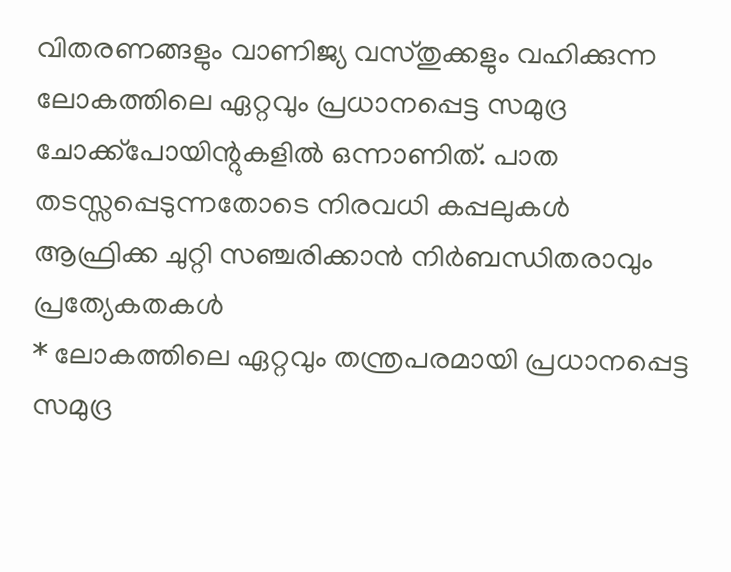വിതരണങ്ങളും വാണിജ്യ വസ്തുക്കളും വഹിക്കുന്ന ലോകത്തിലെ ഏറ്റവും പ്രധാനപ്പെട്ട സമുദ്ര ചോക്ക്പോയിന്റുകളിൽ ഒന്നാണിത്. പാത തടസ്സപ്പെടുന്നതോടെ നിരവധി കപ്പലുകൾ ആഫ്രിക്ക ചുറ്റി സഞ്ചരിക്കാൻ നിർബന്ധിതരാവും
പ്രത്യേകതകൾ
* ലോകത്തിലെ ഏറ്റവും തന്ത്രപരമായി പ്രധാനപ്പെട്ട സമുദ്ര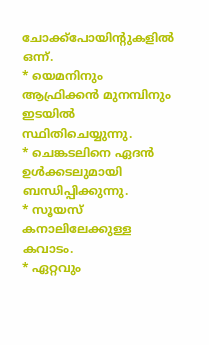ചോക്ക്പോയിന്റുകളിൽ ഒന്ന്.
* യെമനിനും ആഫ്രിക്കൻ മുനമ്പിനും ഇടയിൽ സ്ഥിതിചെയ്യുന്നു.
* ചെങ്കടലിനെ ഏദൻ ഉൾക്കടലുമായി ബന്ധിപ്പിക്കുന്നു.
* സൂയസ് കനാലിലേക്കുള്ള കവാടം.
* ഏറ്റവും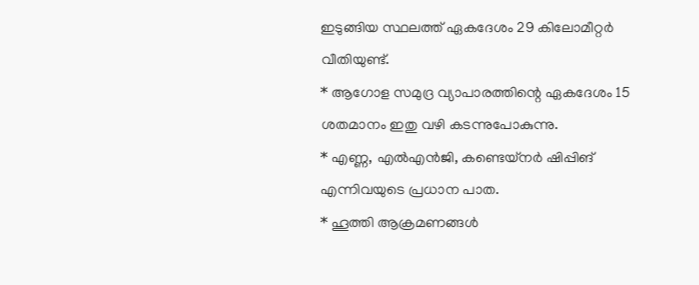ഇടുങ്ങിയ സ്ഥലത്ത് ഏകദേശം 29 കിലോമീറ്റർ വീതിയുണ്ട്.
* ആഗോള സമുദ്ര വ്യാപാരത്തിന്റെ ഏകദേശം 15 ശതമാനം ഇതു വഴി കടന്നുപോകുന്നു.
* എണ്ണ, എൽഎൻജി, കണ്ടെയ്നർ ഷിപ്പിങ് എന്നിവയുടെ പ്രധാന പാത.
* ഹൂത്തി ആക്രമണങ്ങൾ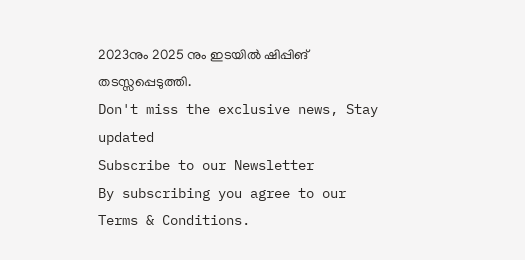2023നും 2025 നും ഇടയിൽ ഷിപ്പിങ് തടസ്സപ്പെടുത്തി.
Don't miss the exclusive news, Stay updated
Subscribe to our Newsletter
By subscribing you agree to our Terms & Conditions.